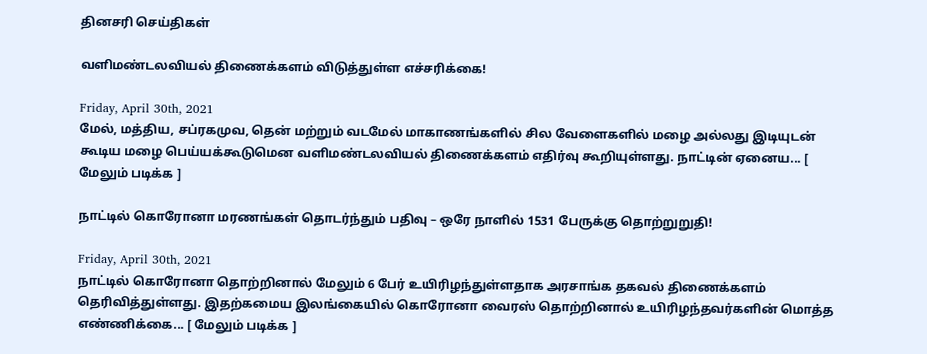தினசரி செய்திகள்

வளிமண்டலவியல் திணைக்களம் விடுத்துள்ள எச்சரிக்கை!

Friday, April 30th, 2021
மேல், மத்திய, சப்ரகமுவ, தென் மற்றும் வடமேல் மாகாணங்களில் சில வேளைகளில் மழை அல்லது இடியுடன் கூடிய மழை பெய்யக்கூடுமென வளிமண்டலவியல் திணைக்களம் எதிர்வு கூறியுள்ளது. நாட்டின் ஏனைய... [ மேலும் படிக்க ]

நாட்டில் கொரோனா மரணங்கள் தொடர்ந்தும் பதிவு – ஒரே நாளில் 1531 பேருக்கு தொற்றுறுதி!

Friday, April 30th, 2021
நாட்டில் கொரோனா தொற்றினால் மேலும் 6 பேர் உயிரிழந்துள்ளதாக அரசாங்க தகவல் திணைக்களம் தெரிவித்துள்ளது. இதற்கமைய இலங்கையில் கொரோனா வைரஸ் தொற்றினால் உயிரிழந்தவர்களின் மொத்த எண்ணிக்கை... [ மேலும் படிக்க ]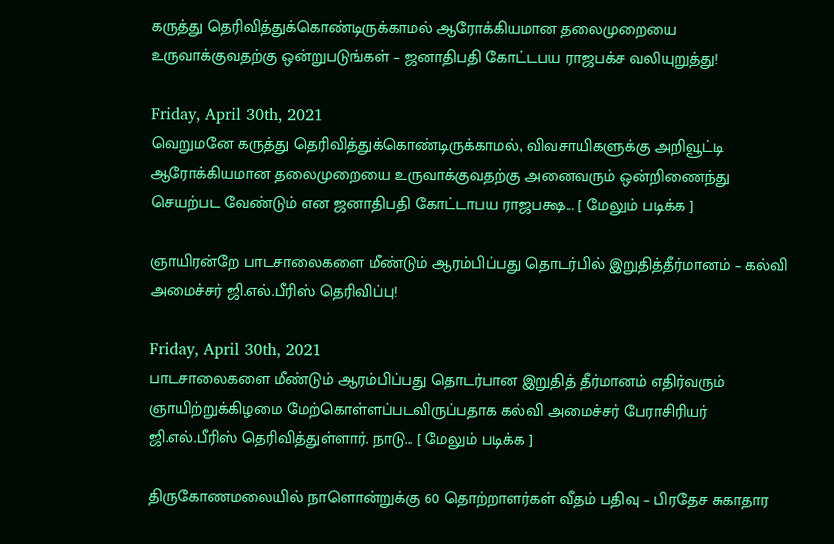கருத்து தெரிவித்துக்கொண்டிருக்காமல் ஆரோக்கியமான தலைமுறையை உருவாக்குவதற்கு ஒன்றுபடுங்கள் – ஜனாதிபதி கோட்டபய ராஜபக்ச வலியுறுத்து!

Friday, April 30th, 2021
வெறுமனே கருத்து தெரிவித்துக்கொண்டிருக்காமல், விவசாயிகளுக்கு அறிவூட்டி ஆரோக்கியமான தலைமுறையை உருவாக்குவதற்கு அனைவரும் ஒன்றிணைந்து செயற்பட வேண்டும் என ஜனாதிபதி கோட்டாபய ராஜபக்ஷ... [ மேலும் படிக்க ]

ஞாயிரன்றே பாடசாலைகளை மீண்டும் ஆரம்பிப்பது தொடர்பில் இறுதித்தீர்மானம் – கல்வி அமைச்சர் ஜி.எல்.பீரிஸ் தெரிவிப்பு!

Friday, April 30th, 2021
பாடசாலைகளை மீண்டும் ஆரம்பிப்பது தொடர்பான இறுதித் தீர்மானம் எதிர்வரும் ஞாயிற்றுக்கிழமை மேற்கொள்ளப்படவிருப்பதாக கல்வி அமைச்சர் பேராசிரியர் ஜி.எல்.பீரிஸ் தெரிவித்துள்ளார். நாடு... [ மேலும் படிக்க ]

திருகோணமலையில் நாளொன்றுக்கு 60 தொற்றாளர்கள் வீதம் பதிவு – பிரதேச சுகாதார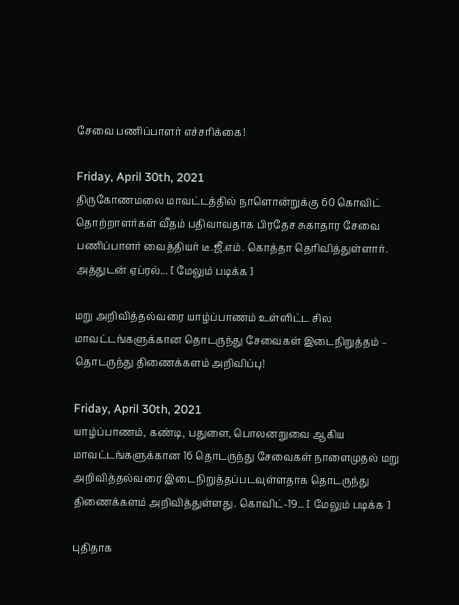சேவை பணிப்பாளர் எச்சரிக்கை!

Friday, April 30th, 2021
திருகோணமலை மாவட்டத்தில் நாளொன்றுக்கு 60 கொவிட் தொற்றாளர்கள் வீதம் பதிவாவதாக பிரதேச சுகாதார சேவை பணிப்பாளர் வைத்தியர் டீ.ஜீ.எம். கொத்தா தெரிவித்துள்ளார். அத்துடன் ஏப்ரல்... [ மேலும் படிக்க ]

மறு அறிவித்தல்வரை யாழ்ப்பாணம் உள்ளிட்ட சில மாவட்டங்களுக்கான தொடருந்து சேவைகள் இடைநிறுத்தம் – தொடருந்து திணைக்களம் அறிவிப்பு!

Friday, April 30th, 2021
யாழ்ப்பாணம், கண்டி, பதுளை, பொலனறுவை ஆகிய மாவட்டங்களுக்கான 16 தொடருந்து சேவைகள் நாளைமுதல் மறு அறிவித்தல்வரை இடைநிறுத்தப்படவுள்ளதாக தொடருந்து திணைக்களம் அறிவித்துள்ளது. கொவிட்-19... [ மேலும் படிக்க ]

புதிதாக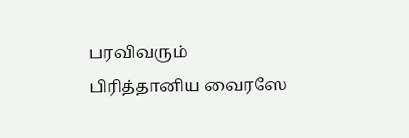பரவிவரும் பிரித்தானிய வைரஸே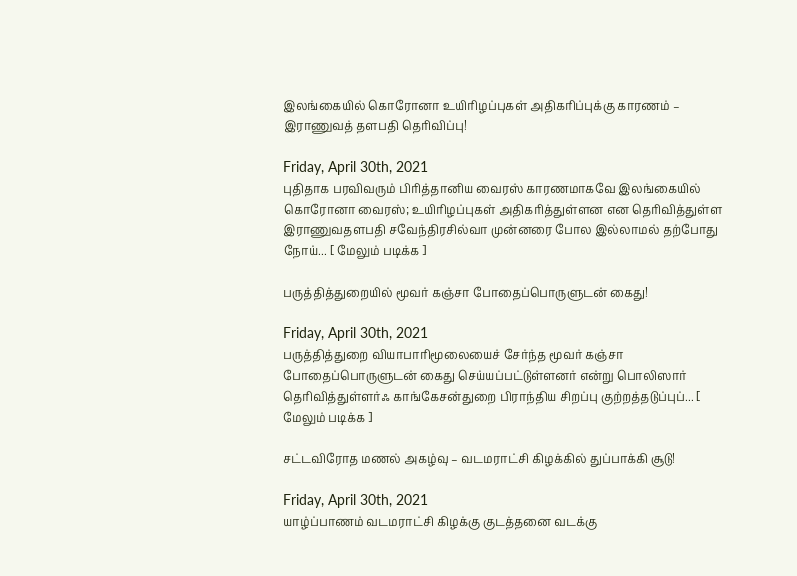இலங்கையில் கொரோனா உயிரிழப்புகள் அதிகரிப்புக்கு காரணம் – இராணுவத் தளபதி தெரிவிப்பு!

Friday, April 30th, 2021
புதிதாக பரவிவரும் பிரித்தானிய வைரஸ் காரணமாகவே இலங்கையில் கொரோனா வைரஸ்; உயிரிழப்புகள் அதிகரித்துள்ளன என தெரிவித்துள்ள இராணுவதளபதி சவேந்திரசில்வா முன்னரை போல இல்லாமல் தற்போது நோய்... [ மேலும் படிக்க ]

பருத்தித்துறையில் மூவர் கஞ்சா போதைப்பொருளுடன் கைது!

Friday, April 30th, 2021
பருத்தித்துறை வியாபாரிமூலையைச் சேர்ந்த மூவர் கஞ்சா போதைப்பொருளுடன் கைது செய்யப்பட்டுள்ளனர் என்று பொலிஸார் தெரிவித்துள்ளர்ஃ காங்கேசன்துறை பிராந்திய சிறப்பு குற்றத்தடுப்புப்... [ மேலும் படிக்க ]

சட்டவிரோத மணல் அகழ்வு – வடமராட்சி கிழக்கில் துப்பாக்கி சூடு!

Friday, April 30th, 2021
யாழ்ப்பாணம் வடமராட்சி கிழக்கு குடத்தனை வடக்கு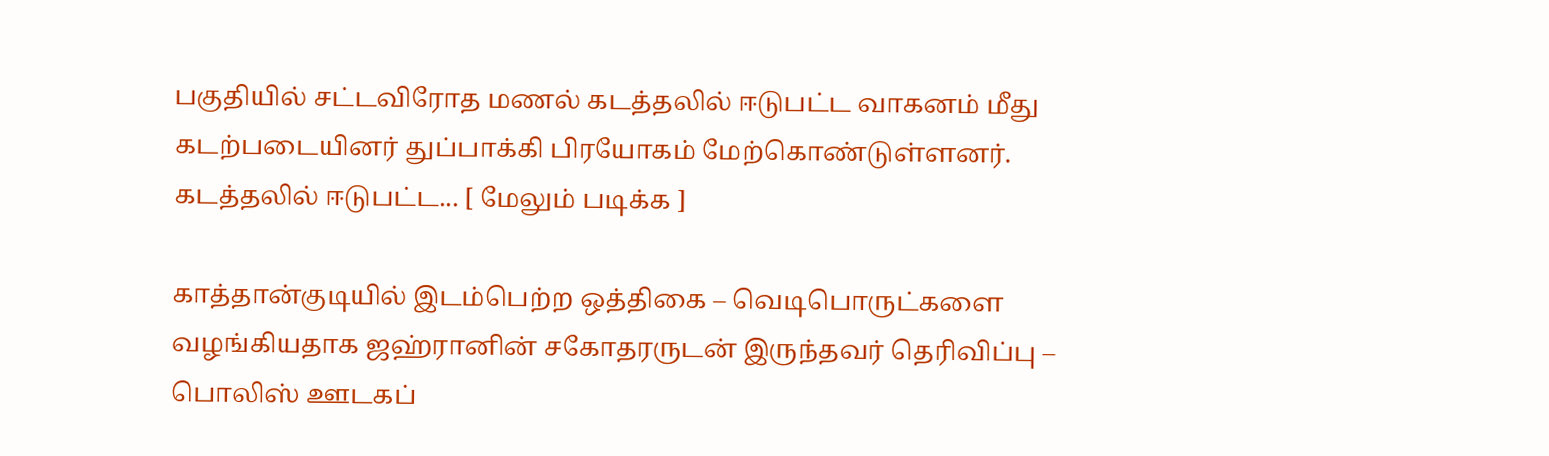பகுதியில் சட்டவிரோத மணல் கடத்தலில் ஈடுபட்ட வாகனம் மீது கடற்படையினர் துப்பாக்கி பிரயோகம் மேற்கொண்டுள்ளனர். கடத்தலில் ஈடுபட்ட... [ மேலும் படிக்க ]

காத்தான்குடியில் இடம்பெற்ற ஒத்திகை – வெடிபொருட்களை வழங்கியதாக ஜஹ்ரானின் சகோதரருடன் இருந்தவர் தெரிவிப்பு – பொலிஸ் ஊடகப்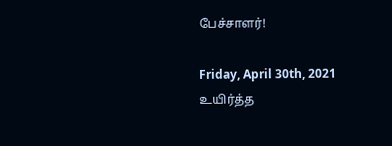பேச்சாளர்!

Friday, April 30th, 2021
உயிர்த்த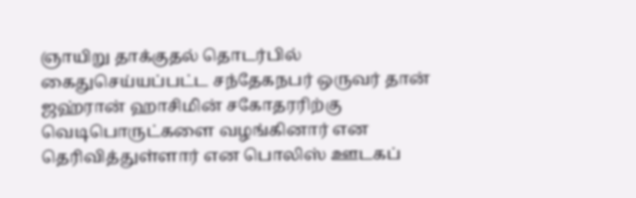ஞாயிறு தாக்குதல் தொடர்பில் கைதுசெய்யப்பட்ட சந்தேகநபர் ஒருவர் தான் ஜஹ்ரான் ஹாசிமின் சகோதரரிற்கு வெடிபொருட்களை வழங்கினார் என தெரிவித்துள்ளார் என பொலிஸ் ஊடகப்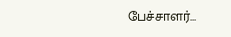பேச்சாளர்...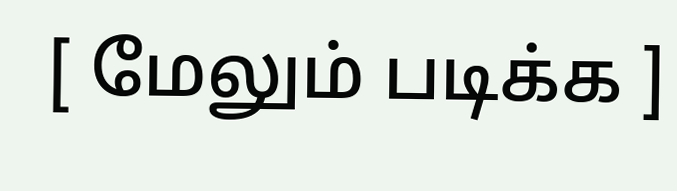[ மேலும் படிக்க ]